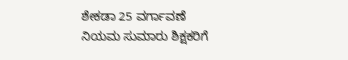ಶೇಕಡಾ 25 ವರ್ಗಾವಣೆ ನಿಯಮ ಸುಮಾರು ಶಿಕ್ಷಕರಿಗೆ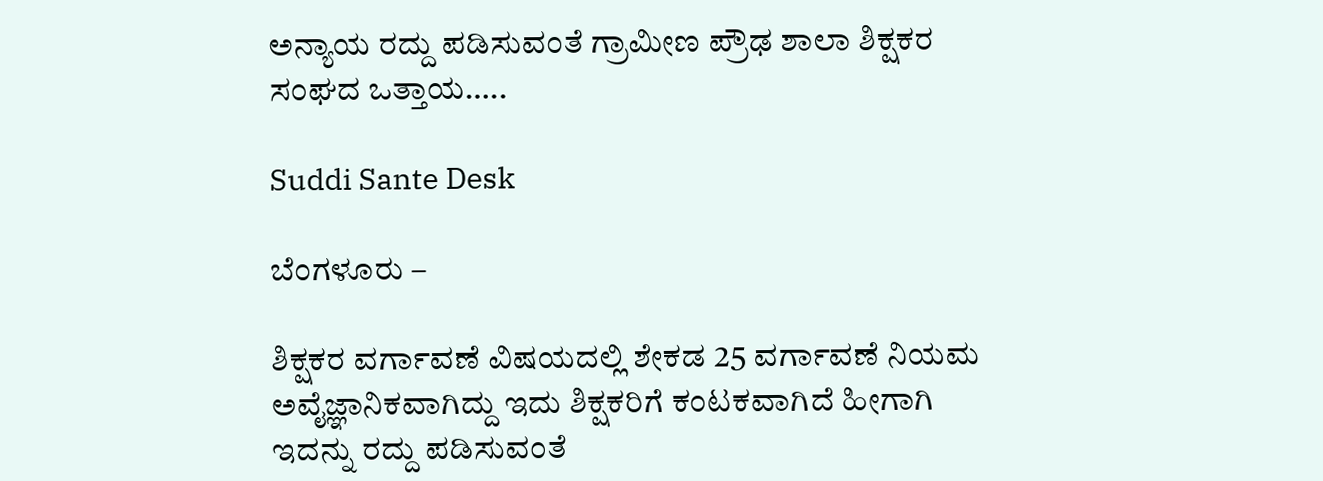ಅನ್ಯಾಯ ರದ್ದು ಪಡಿಸುವಂತೆ ಗ್ರಾಮೀಣ ಪ್ರೌಢ ಶಾಲಾ ಶಿಕ್ಷಕರ ಸಂಘದ ಒತ್ತಾಯ…..

Suddi Sante Desk

ಬೆಂಗಳೂರು –

ಶಿಕ್ಷಕರ ವರ್ಗಾವಣೆ ವಿಷಯದಲ್ಲಿ ಶೇಕಡ 25 ವರ್ಗಾವಣೆ ನಿಯಮ ಅವೈಜ್ಞಾನಿಕವಾಗಿದ್ದು ಇದು ಶಿಕ್ಷಕರಿಗೆ ಕಂಟಕವಾಗಿದೆ ಹೀಗಾಗಿ ಇದನ್ನು ರದ್ದು ಪಡಿಸುವಂತೆ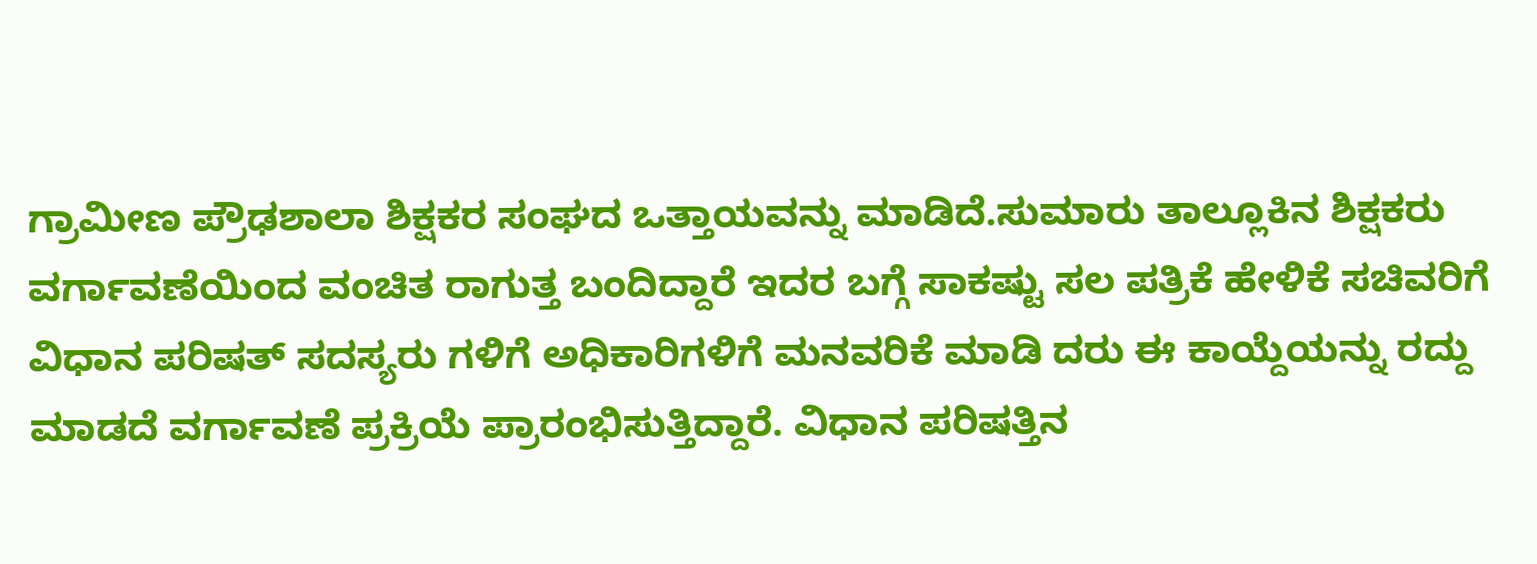ಗ್ರಾಮೀಣ ಪ್ರೌಢಶಾಲಾ ಶಿಕ್ಷಕರ ಸಂಘದ ಒತ್ತಾಯವನ್ನು ಮಾಡಿದೆ‌‌.ಸುಮಾರು ತಾಲ್ಲೂಕಿನ ಶಿಕ್ಷಕರು ವರ್ಗಾವಣೆಯಿಂದ ವಂಚಿತ ರಾಗುತ್ತ ಬಂದಿದ್ದಾರೆ ಇದರ ಬಗ್ಗೆ ಸಾಕಷ್ಟು ಸಲ ಪತ್ರಿಕೆ ಹೇಳಿಕೆ ಸಚಿವರಿಗೆ ವಿಧಾನ ಪರಿಷತ್ ಸದಸ್ಯರು ಗಳಿಗೆ ಅಧಿಕಾರಿಗಳಿಗೆ ಮನವರಿಕೆ ಮಾಡಿ ದರು ಈ ಕಾಯ್ದೆಯನ್ನು ರದ್ದು ಮಾಡದೆ ವರ್ಗಾವಣೆ ಪ್ರಕ್ರಿಯೆ ಪ್ರಾರಂಭಿಸುತ್ತಿದ್ದಾರೆ. ವಿಧಾನ ಪರಿಷತ್ತಿನ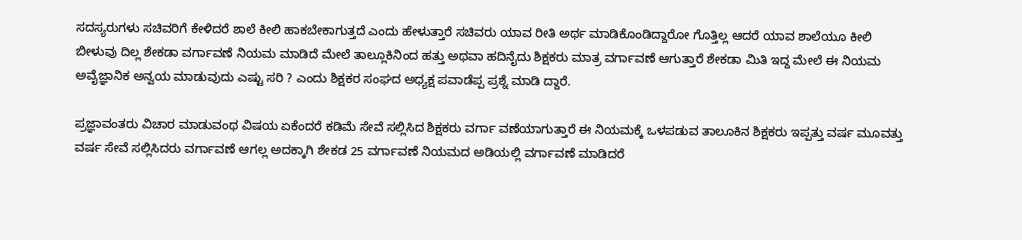ಸದಸ್ಯರುಗಳು ಸಚಿವರಿಗೆ ಕೇಳಿದರೆ ಶಾಲೆ ಕೀಲಿ ಹಾಕಬೇಕಾಗುತ್ತದೆ ಎಂದು ಹೇಳುತ್ತಾರೆ ಸಚಿವರು ಯಾವ ರೀತಿ ಅರ್ಥ ಮಾಡಿಕೊಂಡಿದ್ದಾರೋ ಗೊತ್ತಿಲ್ಲ ಆದರೆ ಯಾವ ಶಾಲೆಯೂ ಕೀಲಿ ಬೀಳುವು ದಿಲ್ಲ ಶೇಕಡಾ ವರ್ಗಾವಣೆ ನಿಯಮ ಮಾಡಿದೆ ಮೇಲೆ ತಾಲ್ಲೂಕಿನಿಂದ ಹತ್ತು ಅಥವಾ ಹದಿನೈದು ಶಿಕ್ಷಕರು ಮಾತ್ರ ವರ್ಗಾವಣೆ ಆಗುತ್ತಾರೆ ಶೇಕಡಾ ಮಿತಿ ಇದ್ದ ಮೇಲೆ ಈ ನಿಯಮ ಅವೈಜ್ಞಾನಿಕ ಅನ್ವಯ ಮಾಡುವುದು ಎಷ್ಟು ಸರಿ ? ಎಂದು ಶಿಕ್ಷಕರ ಸಂಘದ ಅಧ್ಯಕ್ಷ ಪವಾಡೆಪ್ಪ ಪ್ರಶ್ನೆ ಮಾಡಿ ದ್ದಾರೆ.

ಪ್ರಜ್ಞಾವಂತರು ವಿಚಾರ ಮಾಡುವಂಥ ವಿಷಯ ಏಕೆಂದರೆ ಕಡಿಮೆ ಸೇವೆ ಸಲ್ಲಿಸಿದ ಶಿಕ್ಷಕರು ವರ್ಗಾ ವಣೆಯಾಗುತ್ತಾರೆ ಈ ನಿಯಮಕ್ಕೆ ಒಳಪಡುವ ತಾಲೂಕಿನ ಶಿಕ್ಷಕರು ಇಪ್ಪತ್ತು ವರ್ಷ ಮೂವತ್ತು ವರ್ಷ ಸೇವೆ ಸಲ್ಲಿಸಿದರು ವರ್ಗಾವಣೆ ಆಗಲ್ಲ ಅದಕ್ಕಾಗಿ ಶೇಕಡ 25 ವರ್ಗಾವಣೆ ನಿಯಮದ ಅಡಿಯಲ್ಲಿ ವರ್ಗಾವಣೆ ಮಾಡಿದರೆ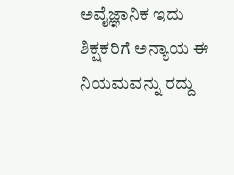ಅವೈಜ್ಞಾನಿಕ ಇದು ಶಿಕ್ಷಕರಿಗೆ ಅನ್ಯಾಯ ಈ ನಿಯಮವನ್ನು ರದ್ದು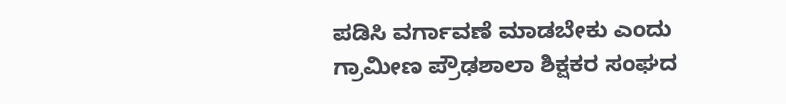ಪಡಿಸಿ ವರ್ಗಾವಣೆ ಮಾಡಬೇಕು ಎಂದು ಗ್ರಾಮೀಣ ಪ್ರೌಢಶಾಲಾ ಶಿಕ್ಷಕರ ಸಂಘದ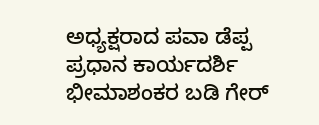ಅಧ್ಯಕ್ಷರಾದ ಪವಾ ಡೆಪ್ಪ ಪ್ರಧಾನ ಕಾರ್ಯದರ್ಶಿ ಭೀಮಾಶಂಕರ ಬಡಿ ಗೇರ್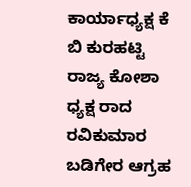ಕಾರ್ಯಾಧ್ಯಕ್ಷ ಕೆ ಬಿ ಕುರಹಟ್ಟಿ ರಾಜ್ಯ ಕೋಶಾ ಧ್ಯಕ್ಷ ರಾದ ರವಿಕುಮಾರ ಬಡಿಗೇರ ಆಗ್ರಹ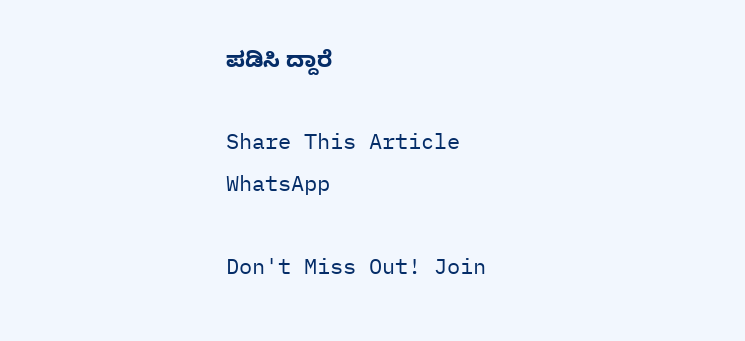ಪಡಿಸಿ ದ್ದಾರೆ

Share This Article
WhatsApp

Don't Miss Out! Join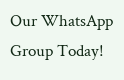Our WhatsApp Group Today!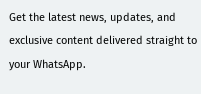Get the latest news, updates, and exclusive content delivered straight to your WhatsApp.